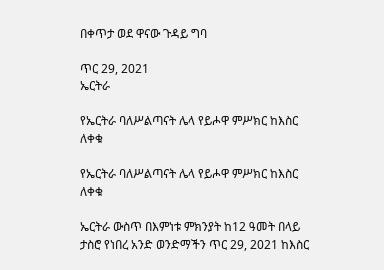በቀጥታ ወደ ዋናው ጉዳይ ግባ

ጥር 29, 2021
ኤርትራ

የኤርትራ ባለሥልጣናት ሌላ የይሖዋ ምሥክር ከእስር ለቀቁ

የኤርትራ ባለሥልጣናት ሌላ የይሖዋ ምሥክር ከእስር ለቀቁ

ኤርትራ ውስጥ በእምነቱ ምክንያት ከ12 ዓመት በላይ ታስሮ የነበረ አንድ ወንድማችን ጥር 29, 2021 ከእስር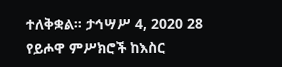ተለቅቋል። ታኅሣሥ 4, 2020 28 የይሖዋ ምሥክሮች ከእስር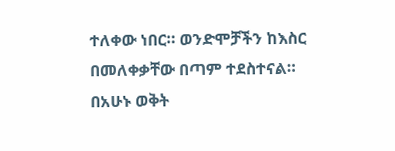ተለቀው ነበር። ወንድሞቻችን ከእስር በመለቀቃቸው በጣም ተደስተናል። በአሁኑ ወቅት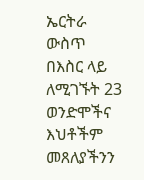ኤርትራ ውስጥ በእስር ላይ ለሚገኙት 23 ወንድሞችና እህቶችም መጸለያችንን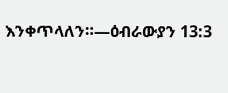እንቀጥላለን።—ዕብራውያን 13:3